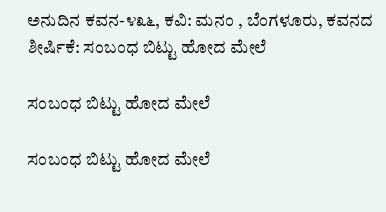ಅನುದಿನ ಕವನ-೪೩೬, ಕವಿ: ಮನಂ , ಬೆಂಗಳೂರು, ಕವನದ ಶೀರ್ಷಿಕೆ: ಸಂಬಂಧ ಬಿಟ್ಟು ಹೋದ ಮೇಲೆ

ಸಂಬಂಧ ಬಿಟ್ಟು ಹೋದ ಮೇಲೆ

ಸಂಬಂಧ ಬಿಟ್ಟು ಹೋದ ಮೇಲೆ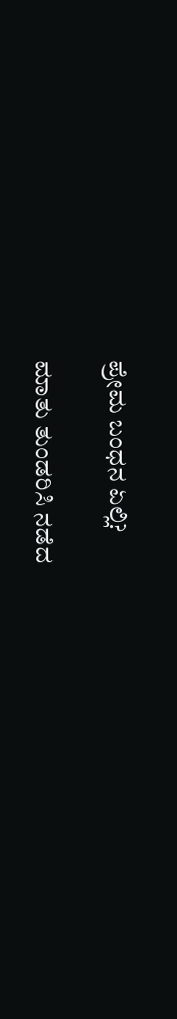ಪ್ರೇಮ ಬಂಧನ ಏಲ್ಲಿ?

ಮಾತು ತುಂಡರಿಸಿ ನಡೆದ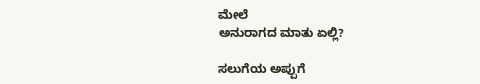ಮೇಲೆ
ಅನುರಾಗದ ಮಾತು ಏಲ್ಲಿ?

ಸಲುಗೆಯ ಅಪ್ಪುಗೆ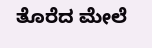ತೊರೆದ ಮೇಲೆ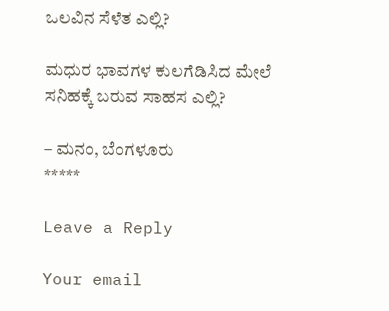ಒಲವಿನ ಸೆಳೆತ ಎಲ್ಲಿ?

ಮಧುರ ಭಾವಗಳ ಕುಲಗೆಡಿಸಿದ ಮೇಲೆ
ಸನಿಹಕ್ಕೆ ಬರುವ ಸಾಹಸ ಎಲ್ಲಿ?

– ಮನಂ, ಬೆಂಗಳೂರು
*****

Leave a Reply

Your email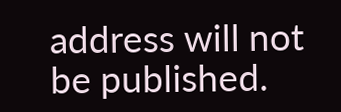address will not be published.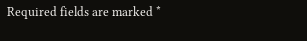Required fields are marked *